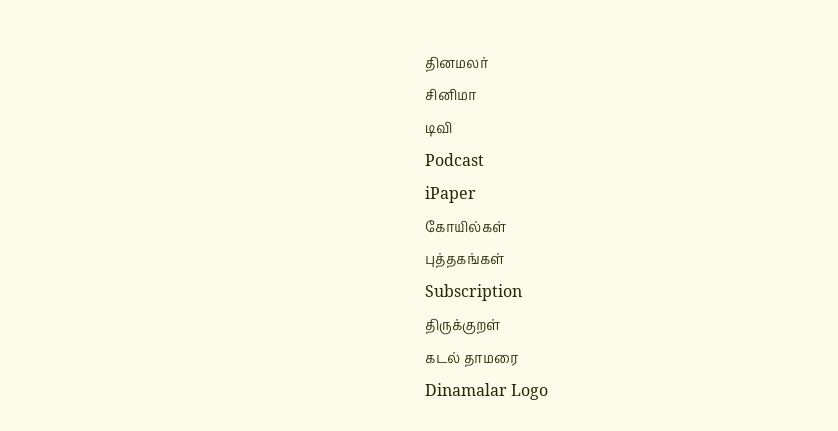தினமலர்
சினிமா
டிவி
Podcast
iPaper
கோயில்கள்
புத்தகங்கள்
Subscription
திருக்குறள்
கடல் தாமரை
Dinamalar Logo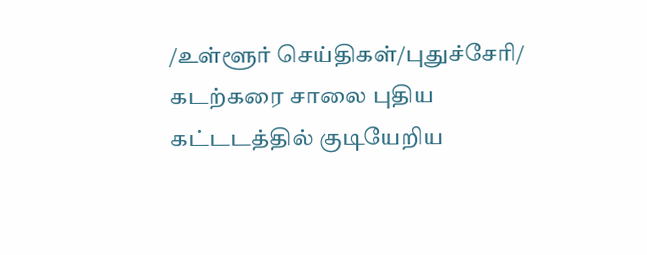/உள்ளூர் செய்திகள்/புதுச்சேரி/ கடற்கரை சாலை புதிய கட்டடத்தில் குடியேறிய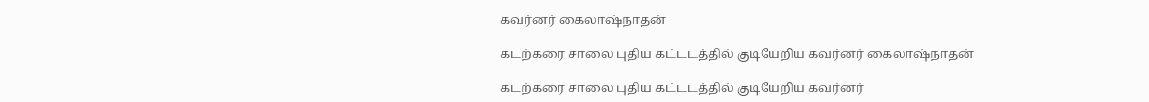கவர்னர் கைலாஷ்நாதன்

கடற்கரை சாலை புதிய கட்டடத்தில் குடியேறிய கவர்னர் கைலாஷ்நாதன்

கடற்கரை சாலை புதிய கட்டடத்தில் குடியேறிய கவர்னர்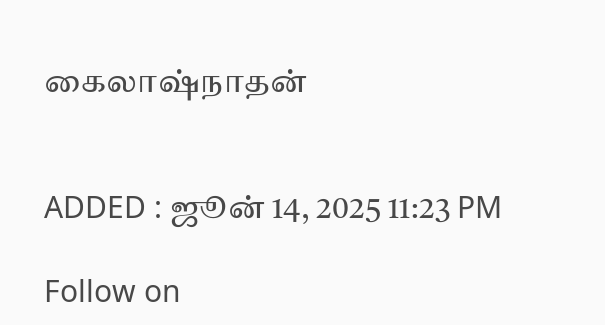கைலாஷ்நாதன்


ADDED : ஜூன் 14, 2025 11:23 PM

Follow on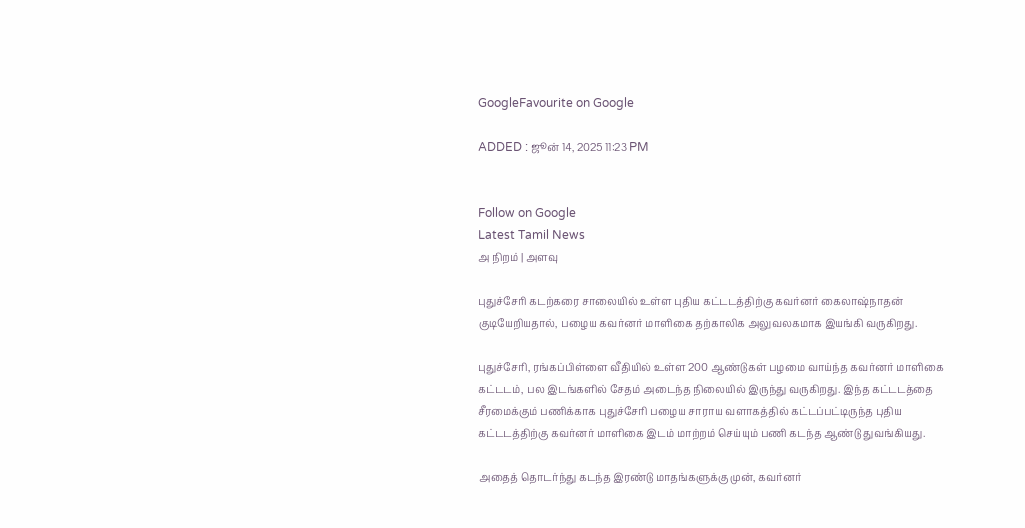GoogleFavourite on Google

ADDED : ஜூன் 14, 2025 11:23 PM


Follow on Google
Latest Tamil News
அ நிறம் | அளவு

புதுச்சேரி கடற்கரை சாலையில் உள்ள புதிய கட்டடத்திற்கு கவர்னர் கைலாஷ்நாதன் குடியேறியதால், பழைய கவர்னர் மாளிகை தற்காலிக அலுவலகமாக இயங்கி வருகிறது.

புதுச்சேரி, ரங்கப்பிள்ளை வீதியில் உள்ள 200 ஆண்டுகள் பழமை வாய்ந்த கவர்னர் மாளிகை கட்டடம், பல இடங்களில் சேதம் அடைந்த நிலையில் இருந்து வருகிறது. இந்த கட்டடத்தை சீரமைக்கும் பணிக்காக புதுச்சேரி பழைய சாராய வளாகத்தில் கட்டப்பட்டிருந்த புதிய கட்டடத்திற்கு கவர்னர் மாளிகை இடம் மாற்றம் செய்யும் பணி கடந்த ஆண்டு துவங்கியது.

அதைத் தொடர்ந்து கடந்த இரண்டு மாதங்களுக்கு முன், கவர்னர்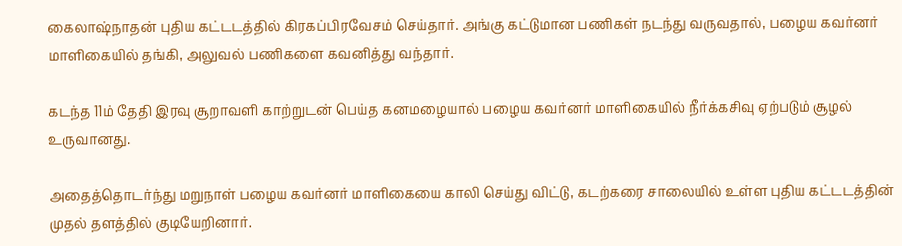கைலாஷ்நாதன் புதிய கட்டடத்தில் கிரகப்பிரவேசம் செய்தார். அங்கு கட்டுமான பணிகள் நடந்து வருவதால், பழைய கவர்னர் மாளிகையில் தங்கி, அலுவல் பணிகளை கவனித்து வந்தார்.

கடந்த 11ம் தேதி இரவு சூறாவளி காற்றுடன் பெய்த கனமழையால் பழைய கவர்னர் மாளிகையில் நீர்க்கசிவு ஏற்படும் சூழல் உருவானது.

அதைத்தொடர்ந்து மறுநாள் பழைய கவர்னர் மாளிகையை காலி செய்து விட்டு, கடற்கரை சாலையில் உள்ள புதிய கட்டடத்தின் முதல் தளத்தில் குடியேறினார்.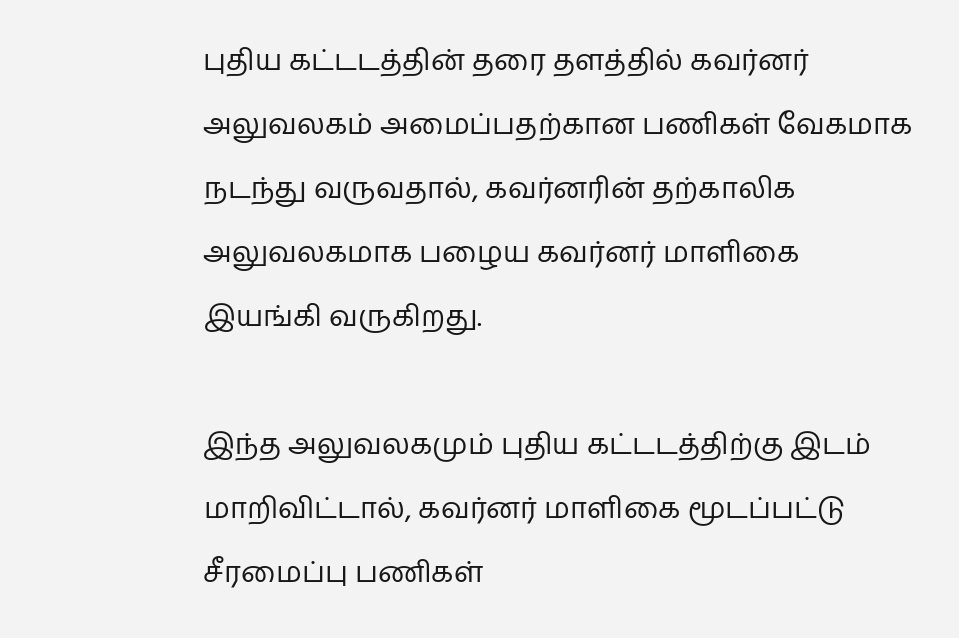புதிய கட்டடத்தின் தரை தளத்தில் கவர்னர் அலுவலகம் அமைப்பதற்கான பணிகள் வேகமாக நடந்து வருவதால், கவர்னரின் தற்காலிக அலுவலகமாக பழைய கவர்னர் மாளிகை இயங்கி வருகிறது.

இந்த அலுவலகமும் புதிய கட்டடத்திற்கு இடம் மாறிவிட்டால், கவர்னர் மாளிகை மூடப்பட்டு சீரமைப்பு பணிகள்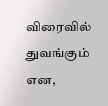விரைவில் துவங்கும் என,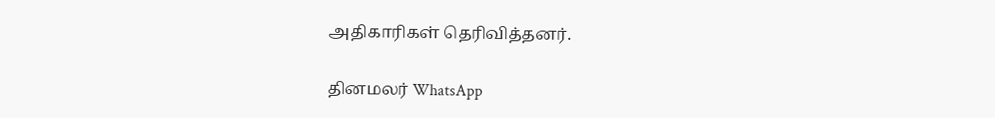அதிகாரிகள் தெரிவித்தனர்.

தினமலர் WhatsApp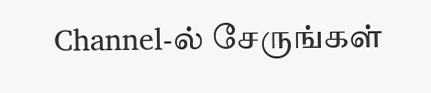Channel-ல் சேருங்கள்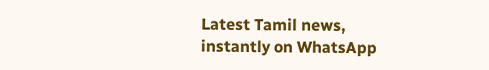Latest Tamil news, instantly on WhatsApp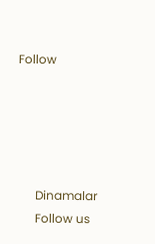Follow





      Dinamalar
      Follow us